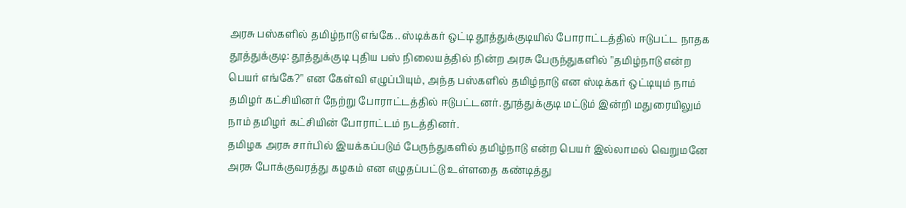அரசு பஸ்களில் தமிழ்நாடு எங்கே.. ஸ்டிக்கர் ஒட்டி தூத்துக்குடியில் போராட்டத்தில் ஈடுபட்ட நாதக
தூத்துக்குடி: தூத்துக்குடி புதிய பஸ் நிலையத்தில் நின்ற அரசு பேருந்துகளில் "தமிழ்நாடு என்ற பெயர் எங்கே?" என கேள்வி எழுப்பியும், அந்த பஸ்களில் தமிழ்நாடு என ஸ்டிக்கர் ஒட்டியும் நாம் தமிழர் கட்சியினர் நேற்று போராட்டத்தில் ஈடுபட்டனர். தூத்துக்குடி மட்டும் இன்றி மதுரையிலும் நாம் தமிழர் கட்சியின் போராட்டம் நடத்தினர்.
தமிழக அரசு சார்பில் இயக்கப்படும் பேருந்துகளில் தமிழ்நாடு என்ற பெயர் இல்லாமல் வெறுமனே அரசு போக்குவரத்து கழகம் என எழுதப்பட்டு உள்ளதை கண்டித்து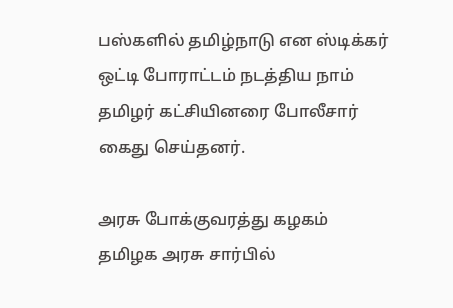பஸ்களில் தமிழ்நாடு என ஸ்டிக்கர் ஒட்டி போராட்டம் நடத்திய நாம் தமிழர் கட்சியினரை போலீசார் கைது செய்தனர்.

அரசு போக்குவரத்து கழகம்
தமிழக அரசு சார்பில்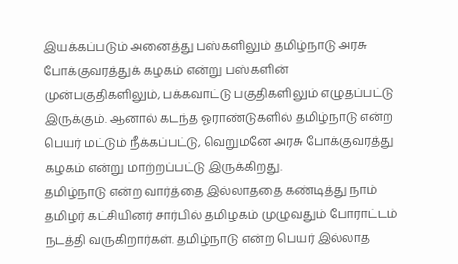இயக்கப்படும் அனைத்து பஸ்களிலும் தமிழ்நாடு அரசு போக்குவரத்துக் கழகம் என்று பஸ்களின் முன்பகுதிகளிலும், பக்கவாட்டு பகுதிகளிலும் எழுதப்பட்டு இருக்கும். ஆனால் கடந்த ஓராண்டுகளில் தமிழ்நாடு என்ற பெயர் மட்டும் நீக்கப்பட்டு, வெறுமனே அரசு போக்குவரத்து கழகம் என்று மாற்றப்பட்டு இருக்கிறது.
தமிழ்நாடு என்ற வார்த்தை இல்லாததை கண்டித்து நாம் தமிழர் கட்சியினர் சார்பில் தமிழகம் முழுவதும் போராட்டம் நடத்தி வருகிறார்கள். தமிழ்நாடு என்ற பெயர் இல்லாத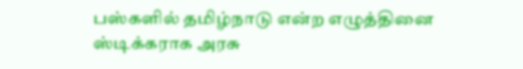பஸ்களில் தமிழ்நாடு என்ற எழுத்தினை ஸ்டிக்கராக அரசு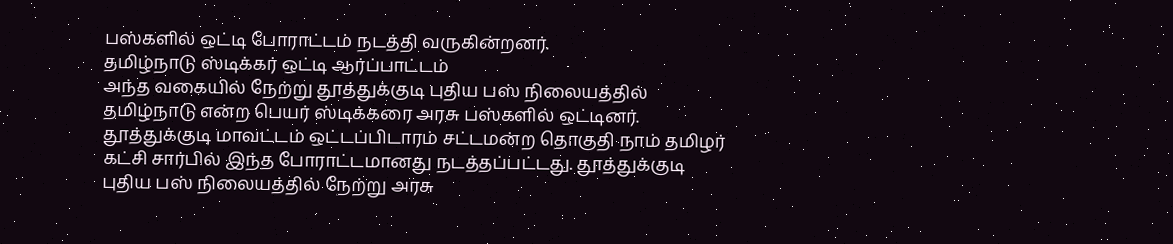பஸ்களில் ஒட்டி போராட்டம் நடத்தி வருகின்றனர்.
தமிழ்நாடு ஸ்டிக்கர் ஒட்டி ஆர்ப்பாட்டம்
அந்த வகையில் நேற்று தூத்துக்குடி புதிய பஸ் நிலையத்தில் தமிழ்நாடு என்ற பெயர் ஸ்டிக்கரை அரசு பஸ்களில் ஒட்டினர். தூத்துக்குடி மாவட்டம் ஒட்டப்பிடாரம் சட்டமன்ற தொகுதி நாம் தமிழர் கட்சி சார்பில் இந்த போராட்டமானது நடத்தப்பட்டது. தூத்துக்குடி புதிய பஸ் நிலையத்தில் நேற்று அரசு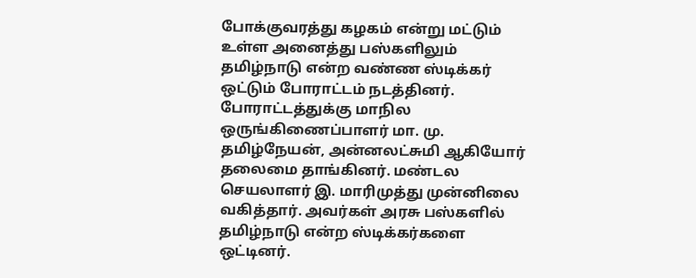போக்குவரத்து கழகம் என்று மட்டும் உள்ள அனைத்து பஸ்களிலும் தமிழ்நாடு என்ற வண்ண ஸ்டிக்கர் ஒட்டும் போராட்டம் நடத்தினர்.
போராட்டத்துக்கு மாநில ஒருங்கிணைப்பாளர் மா. மு. தமிழ்நேயன், அன்னலட்சுமி ஆகியோர் தலைமை தாங்கினர். மண்டல செயலாளர் இ. மாரிமுத்து முன்னிலை வகித்தார். அவர்கள் அரசு பஸ்களில் தமிழ்நாடு என்ற ஸ்டிக்கர்களை ஒட்டினர்.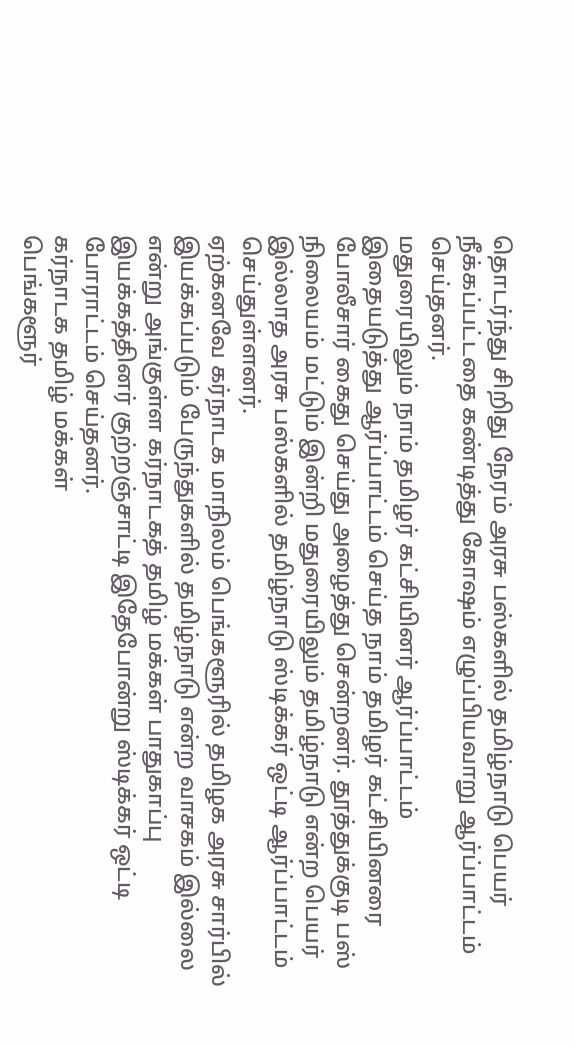தொடர்ந்து சிறிது நேரம் அரசு பஸ்களில் தமிழ்நாடு பெயர் நீக்கப்பட்டதை கண்டித்து கோஷம் எழுப்பியவாறு ஆர்ப்பாட்டம் செய்தனர்.
மதுரையிலும் நாம் தமிழர் கட்சியினர் ஆர்ப்பாட்டம்
இதையடுத்து ஆர்ப்பாட்டம் செய்த நாம் தமிழர் கட்சியினரை போலீசார் கைது செய்து அழைத்து சென்றனர். தூத்துக்குடி பஸ் நிலையம் மட்டும் இன்றி மதுரையிலும் தமிழ்நாடு என்ற பெயர் இல்லாத அரசு பஸ்களில் தமிழ்நாடு ஸ்டிக்கர் ஒட்டி ஆர்ப்பாட்டம் செய்துள்ளனர்.
ஏற்கனவே கர்நாடக மாநிலம் பெங்களூரில் தமிழக அரசு சார்பில் இயக்கப்படும் பேருந்துகளில் தமிழ்நாடு என்ற வாசகம் இல்லை என்று அங்குள்ள கர்நாடகத் தமிழ் மக்கள் பாதுகாப்பு இயக்கத்தினர் குற்றஞ்சாட்டி இதேபோன்று ஸ்டிக்கர் ஒட்டி போராட்டம் செய்தனர்.
கர்நாடக தமிழ் மக்கள்
பெங்களூர்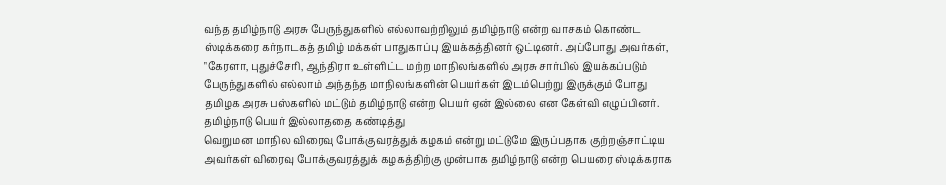வந்த தமிழ்நாடு அரசு பேருந்துகளில் எல்லாவற்றிலும் தமிழ்நாடு என்ற வாசகம் கொண்ட ஸ்டிக்கரை கர்நாடகத் தமிழ் மக்கள் பாதுகாப்பு இயக்கத்தினர் ஒட்டினர். அப்போது அவர்கள், "கேரளா, புதுச்சேரி, ஆந்திரா உள்ளிட்ட மற்ற மாநிலங்களில் அரசு சார்பில் இயக்கப்படும் பேருந்துகளில் எல்லாம் அந்தந்த மாநிலங்களின் பெயர்கள் இடம்பெற்று இருக்கும் போது தமிழக அரசு பஸ்களில் மட்டும் தமிழ்நாடு என்ற பெயர் ஏன் இல்லை என கேள்வி எழுப்பினர்.
தமிழ்நாடு பெயர் இல்லாததை கண்டித்து
வெறுமன மாநில விரைவு போக்குவரத்துக் கழகம் என்று மட்டுமே இருப்பதாக குற்றஞ்சாட்டிய அவர்கள் விரைவு போக்குவரத்துக் கழகத்திற்கு முன்பாக தமிழ்நாடு என்ற பெயரை ஸ்டிக்கராக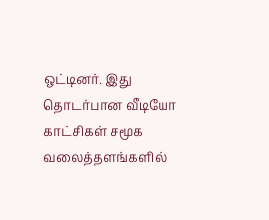ஒட்டினர். இது தொடர்பான வீடியோ காட்சிகள் சமூக வலைத்தளங்களில்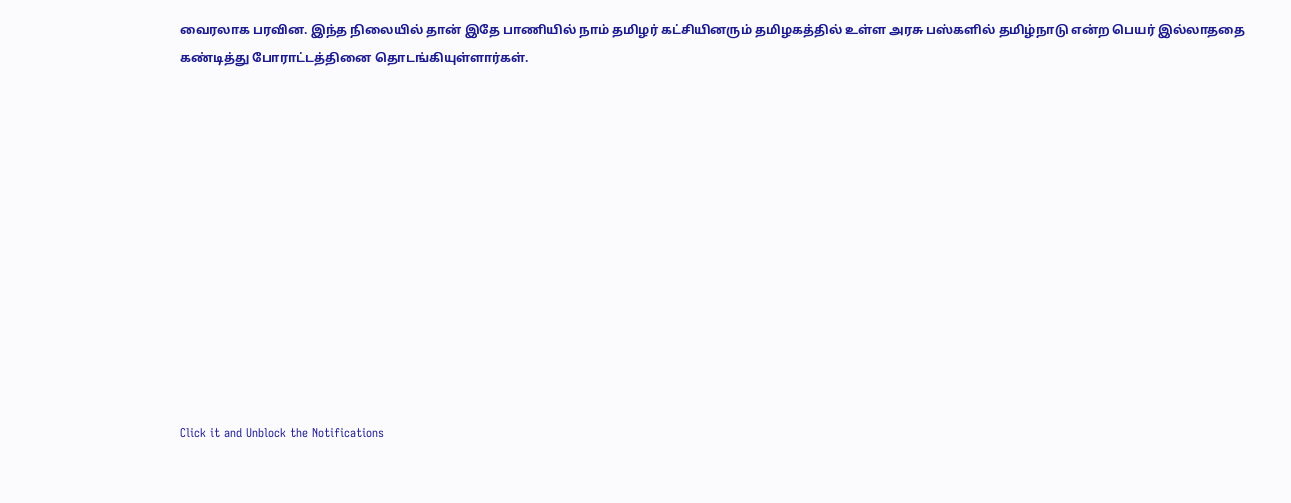வைரலாக பரவின. இந்த நிலையில் தான் இதே பாணியில் நாம் தமிழர் கட்சியினரும் தமிழகத்தில் உள்ள அரசு பஸ்களில் தமிழ்நாடு என்ற பெயர் இல்லாததை கண்டித்து போராட்டத்தினை தொடங்கியுள்ளார்கள்.












Click it and Unblock the Notifications